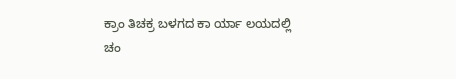ಕ್ರಾಂ ತಿಚಕ್ರ ಬಳಗದ ಕಾ ರ್ಯಾ ಲಯದಲ್ಲಿ
ಚಂ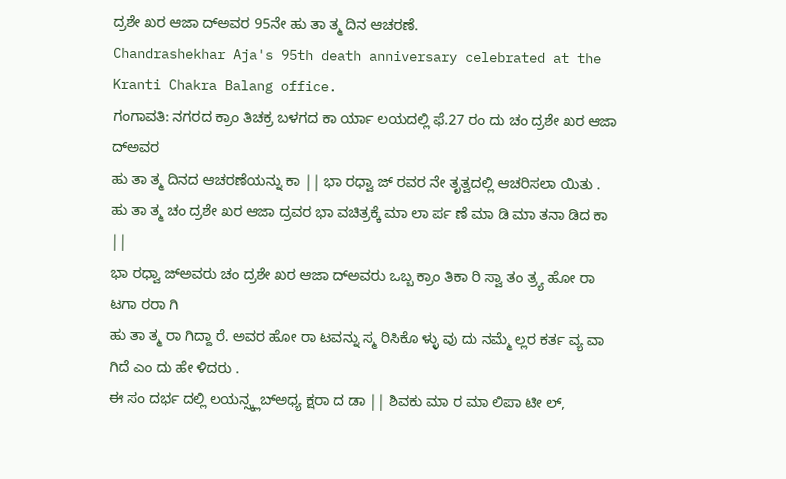ದ್ರಶೇ ಖರ ಆಜಾ ದ್ಅವರ 95ನೇ ಹು ತಾ ತ್ಮ ದಿನ ಆಚರಣೆ.
Chandrashekhar Aja's 95th death anniversary celebrated at the Kranti Chakra Balang office.
ಗಂಗಾವತಿ: ನಗರದ ಕ್ರಾಂ ತಿಚಕ್ರ ಬಳಗದ ಕಾ ರ್ಯಾ ಲಯದಲ್ಲಿ ಫೆ.27 ರಂ ದು ಚಂ ದ್ರಶೇ ಖರ ಆಜಾ ದ್ಅವರ
ಹು ತಾ ತ್ಮ ದಿನದ ಆಚರಣೆಯನ್ನು ಕಾ || ಭಾ ರಧ್ವಾ ಜ್ ರವರ ನೇ ತೃತ್ವದಲ್ಲಿ ಆಚರಿಸಲಾ ಯಿತು .
ಹು ತಾ ತ್ಮ ಚಂ ದ್ರಶೇ ಖರ ಆಜಾ ದ್ರವರ ಭಾ ವಚಿತ್ರಕ್ಕೆ ಮಾ ಲಾ ರ್ಪ ಣೆ ಮಾ ಡಿ ಮಾ ತನಾ ಡಿದ ಕಾ ||
ಭಾ ರಧ್ವಾ ಜ್ಅವರು ಚಂ ದ್ರಶೇ ಖರ ಆಜಾ ದ್ಅವರು ಒಬ್ಬ ಕ್ರಾಂ ತಿಕಾ ರಿ ಸ್ವಾ ತಂ ತ್ರ್ಯ ಹೋ ರಾ ಟಗಾ ರರಾ ಗಿ
ಹು ತಾ ತ್ಮ ರಾ ಗಿದ್ದಾ ರೆ. ಅವರ ಹೋ ರಾ ಟವನ್ನು ಸ್ಮ ರಿಸಿಕೊ ಳ್ಳು ವು ದು ನಮ್ಮೆ ಲ್ಲರ ಕರ್ತ ವ್ಯ ವಾ ಗಿದೆ ಎಂ ದು ಹೇ ಳಿದರು .
ಈ ಸಂ ದರ್ಭ ದಲ್ಲಿ ಲಯನ್ಸ್ಕ್ಲಬ್ಅಧ್ಯ ಕ್ಷರಾ ದ ಡಾ || ಶಿವಕು ಮಾ ರ ಮಾ ಲಿಪಾ ಟೀ ಲ್,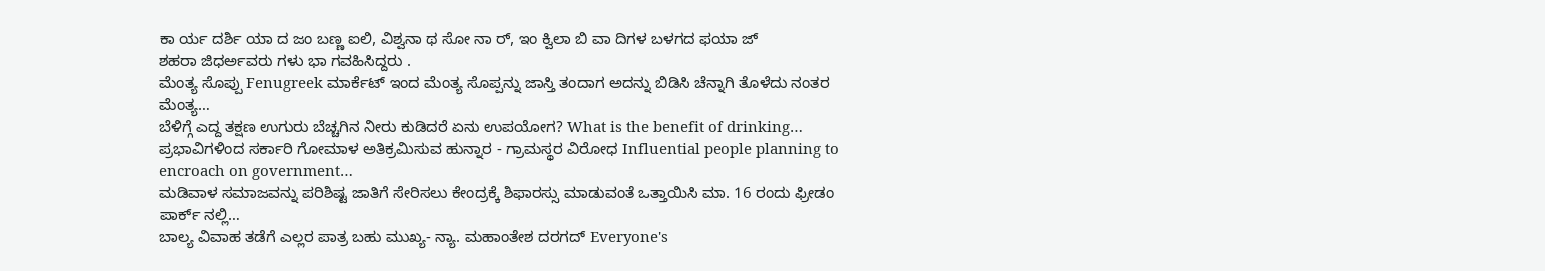ಕಾ ರ್ಯ ದರ್ಶಿ ಯಾ ದ ಜಂ ಬಣ್ಣ ಐಲಿ, ವಿಶ್ವನಾ ಥ ಸೋ ನಾ ರ್, ಇಂ ಕ್ವಿಲಾ ಬಿ ವಾ ದಿಗಳ ಬಳಗದ ಫಯಾ ಜ್
ಶಹರಾ ಜಿಧರ್ಅವರು ಗಳು ಭಾ ಗವಹಿಸಿದ್ದರು .
ಮೆಂತ್ಯ ಸೊಪ್ಪು Fenugreek ಮಾರ್ಕೆಟ್ ಇಂದ ಮೆಂತ್ಯ ಸೊಪ್ಪನ್ನು ಜಾಸ್ತಿ ತಂದಾಗ ಅದನ್ನು ಬಿಡಿಸಿ ಚೆನ್ನಾಗಿ ತೊಳೆದು ನಂತರ ಮೆಂತ್ಯ…
ಬೆಳಿಗ್ಗೆ ಎದ್ದ ತಕ್ಷಣ ಉಗುರು ಬೆಚ್ಚಗಿನ ನೀರು ಕುಡಿದರೆ ಏನು ಉಪಯೋಗ? What is the benefit of drinking…
ಪ್ರಭಾವಿಗಳಿಂದ ಸರ್ಕಾರಿ ಗೋಮಾಳ ಅತಿಕ್ರಮಿಸುವ ಹುನ್ನಾರ - ಗ್ರಾಮಸ್ಥರ ವಿರೋಧ Influential people planning to encroach on government…
ಮಡಿವಾಳ ಸಮಾಜವನ್ನು ಪರಿಶಿಷ್ಟ ಜಾತಿಗೆ ಸೇರಿಸಲು ಕೇಂದ್ರಕ್ಕೆ ಶಿಫಾರಸ್ಸು ಮಾಡುವಂತೆ ಒತ್ತಾಯಿಸಿ ಮಾ. 16 ರಂದು ಫ್ರೀಡಂ ಪಾರ್ಕ್ ನಲ್ಲಿ…
ಬಾಲ್ಯ ವಿವಾಹ ತಡೆಗೆ ಎಲ್ಲರ ಪಾತ್ರ ಬಹು ಮುಖ್ಯ- ನ್ಯಾ. ಮಹಾಂತೇಶ ದರಗದ್ Everyone's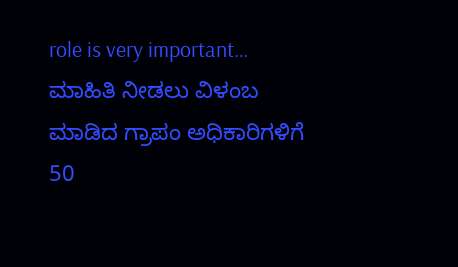role is very important…
ಮಾಹಿತಿ ನೀಡಲು ವಿಳಂಬ ಮಾಡಿದ ಗ್ರಾಪಂ ಅಧಿಕಾರಿಗಳಿಗೆ 50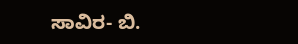ಸಾವಿರ- ಬಿ.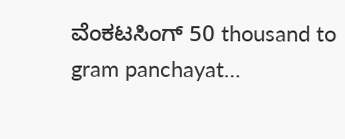ವೆಂಕಟಸಿಂಗ್ 50 thousand to gram panchayat…